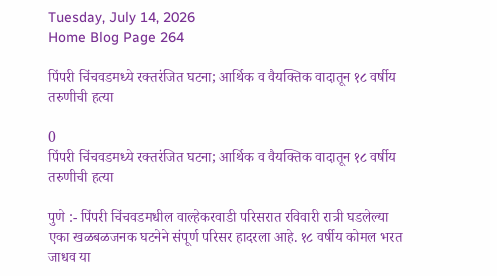Tuesday, July 14, 2026
Home Blog Page 264

पिंपरी चिंचवडमध्ये रक्तरंजित घटना; आर्थिक व वैयक्तिक वादातून १८ वर्षीय तरुणीची हत्या

0
पिंपरी चिंचवडमध्ये रक्तरंजित घटना; आर्थिक व वैयक्तिक वादातून १८ वर्षीय तरुणीची हत्या

पुणे :- पिंपरी चिंचवडमधील वाल्हेकरवाडी परिसरात रविवारी रात्री घडलेल्या एका खळबळजनक घटनेने संपूर्ण परिसर हादरला आहे. १८ वर्षीय कोमल भरत जाधव या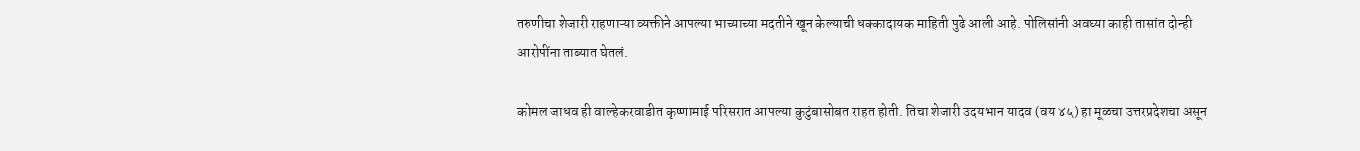तरुणीचा शेजारी राहणाऱ्या व्यक्तीने आपल्या भाच्याच्या मदतीने खून केल्याची धक्कादायक माहिती पुढे आली आहे. पोलिसांनी अवघ्या काही तासांत दोन्ही आरोपींना ताब्यात घेतलं.

कोमल जाधव ही वाल्हेकरवाडीत कृष्णामाई परिसरात आपल्या कुटुंबासोबत राहत होती. तिचा शेजारी उदयभान यादव (वय ४५) हा मूळचा उत्तरप्रदेशचा असून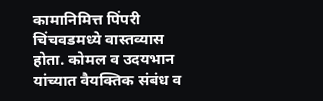कामानिमित्त पिंपरी चिंचवडमध्ये वास्तव्यास होता. कोमल व उदयभान यांच्यात वैयक्तिक संबंध व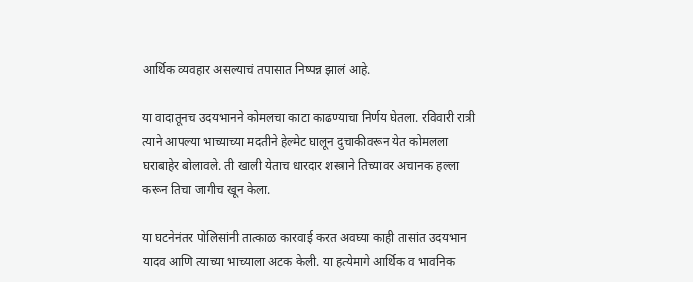आर्थिक व्यवहार असल्याचं तपासात निष्पन्न झालं आहे.

या वादातूनच उदयभानने कोमलचा काटा काढण्याचा निर्णय घेतला. रविवारी रात्री त्याने आपल्या भाच्याच्या मदतीने हेल्मेट घालून दुचाकीवरून येत कोमलला घराबाहेर बोलावले. ती खाली येताच धारदार शस्त्राने तिच्यावर अचानक हल्ला करून तिचा जागीच खून केला.

या घटनेनंतर पोलिसांनी तात्काळ कारवाई करत अवघ्या काही तासांत उदयभान यादव आणि त्याच्या भाच्याला अटक केली. या हत्येमागे आर्थिक व भावनिक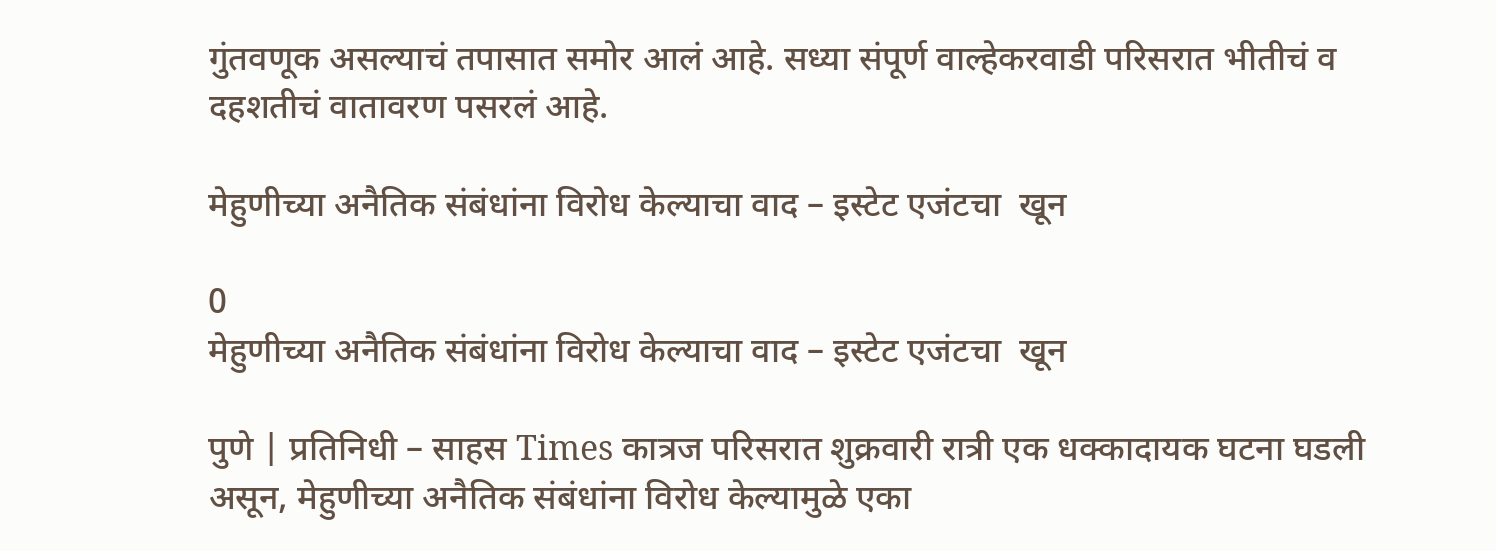गुंतवणूक असल्याचं तपासात समोर आलं आहे. सध्या संपूर्ण वाल्हेकरवाडी परिसरात भीतीचं व दहशतीचं वातावरण पसरलं आहे.

मेहुणीच्या अनैतिक संबंधांना विरोध केल्याचा वाद – इस्टेट एजंटचा  खून

0
मेहुणीच्या अनैतिक संबंधांना विरोध केल्याचा वाद – इस्टेट एजंटचा  खून

पुणे | प्रतिनिधी – साहस Times कात्रज परिसरात शुक्रवारी रात्री एक धक्कादायक घटना घडली असून, मेहुणीच्या अनैतिक संबंधांना विरोध केल्यामुळे एका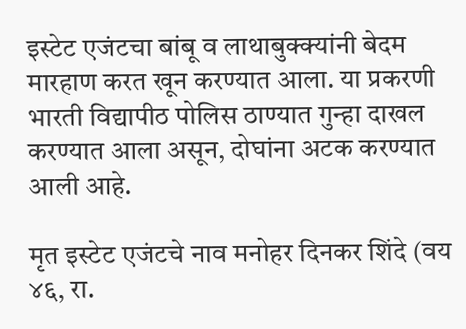इस्टेट एजंटचा बांबू व लाथाबुक्क्यांनी बेदम मारहाण करत खून करण्यात आला. या प्रकरणी भारती विद्यापीठ पोलिस ठाण्यात गुन्हा दाखल करण्यात आला असून, दोघांना अटक करण्यात आली आहे.

मृत इस्टेट एजंटचे नाव मनोहर दिनकर शिंदे (वय ४६, रा.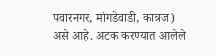पवारनगर, मांगडेवाडी, कात्रज) असे आहे. अटक करण्यात आलेले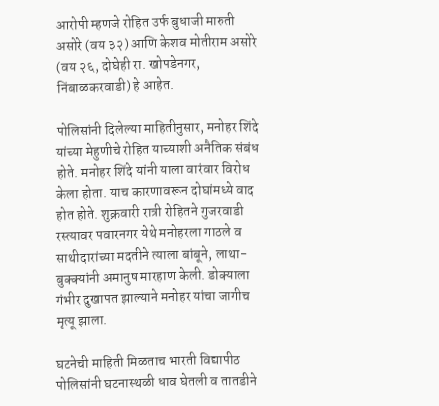आरोपी म्हणजे रोहित उर्फ बुधाजी मारुती असोरे (वय ३२) आणि केशव मोतीराम असोरे (वय २६, दोघेही रा. खोपडेनगर, निंबाळकरवाडी) हे आहेत.

पोलिसांनी दिलेल्या माहितीनुसार, मनोहर शिंदे यांच्या मेहुणीचे रोहित याच्याशी अनैतिक संबंध होते. मनोहर शिंदे यांनी याला वारंवार विरोध केला होता. याच कारणावरून दोघांमध्ये वाद होत होते. शुक्रवारी रात्री रोहितने गुजरवाडी रस्त्यावर पवारनगर येथे मनोहरला गाठले व साथीदारांच्या मदतीने त्याला बांबूने, लाथा-बुक्क्यांनी अमानुष मारहाण केली. डोक्याला गंभीर दुखापत झाल्याने मनोहर यांचा जागीच मृत्यू झाला.

घटनेची माहिती मिळताच भारती विद्यापीठ पोलिसांनी घटनास्थळी धाव घेतली व तातडीने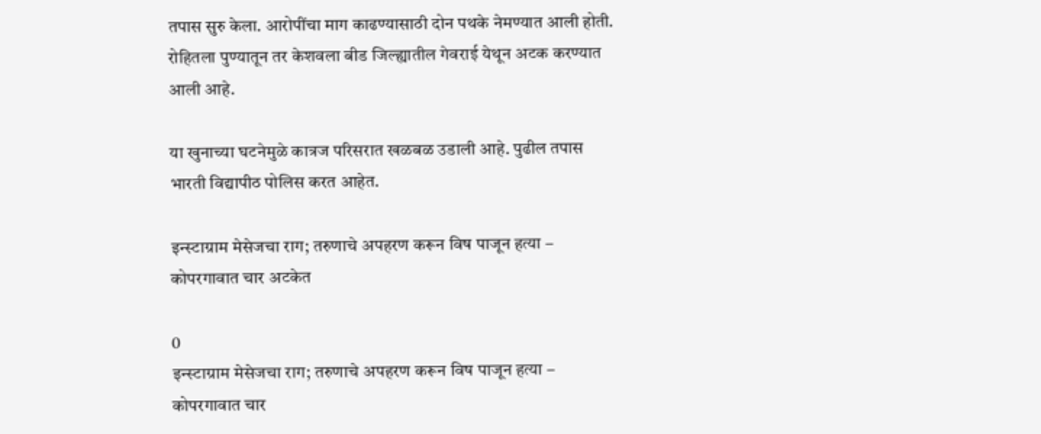तपास सुरु केला. आरोपींचा माग काढण्यासाठी दोन पथके नेमण्यात आली होती. रोहितला पुण्यातून तर केशवला बीड जिल्ह्यातील गेवराई येथून अटक करण्यात आली आहे.

या खुनाच्या घटनेमुळे कात्रज परिसरात खळबळ उडाली आहे. पुढील तपास भारती विद्यापीठ पोलिस करत आहेत.

इन्स्टाग्राम मेसेजचा राग; तरुणाचे अपहरण करून विष पाजून हत्या – कोपरगावात चार अटकेत

0
इन्स्टाग्राम मेसेजचा राग; तरुणाचे अपहरण करून विष पाजून हत्या – कोपरगावात चार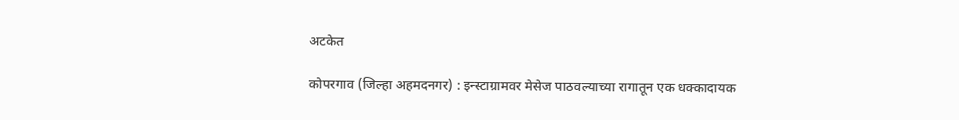अटकेत

कोपरगाव (जिल्हा अहमदनगर) : इन्स्टाग्रामवर मेसेज पाठवल्याच्या रागातून एक धक्कादायक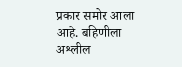प्रकार समोर आला आहे. बहिणीला अश्लील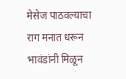मेसेज पाठवल्याचा राग मनात धरून भावंडांनी मिळून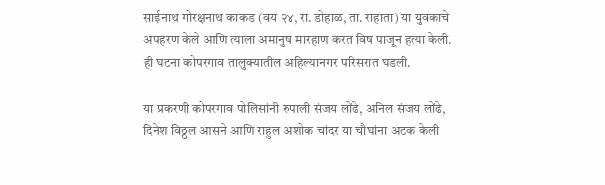साईनाथ गोरक्षनाथ काकड (वय २४, रा. डोहाळ, ता. राहाता) या युवकाचे अपहरण केले आणि त्याला अमानुष मारहाण करत विष पाजून हत्या केली. ही घटना कोपरगाव तालुक्यातील अहिल्यानगर परिसरात घडली.

या प्रकरणी कोपरगाव पोलिसांनी रुपाली संजय लोंढे, अनिल संजय लोंढे, दिनेश विठ्ठल आसने आणि राहुल अशोक चांदर या चौघांना अटक केली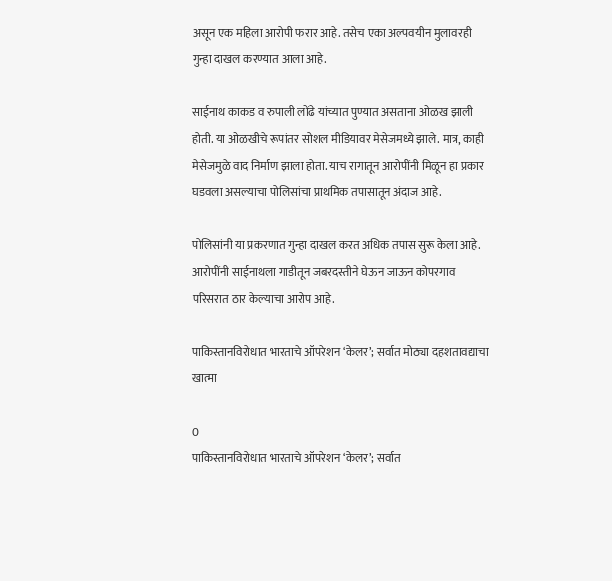असून एक महिला आरोपी फरार आहे. तसेच एका अल्पवयीन मुलावरही गुन्हा दाखल करण्यात आला आहे.

साईनाथ काकड व रुपाली लोंढे यांच्यात पुण्यात असताना ओळख झाली होती. या ओळखीचे रूपांतर सोशल मीडियावर मेसेजमध्ये झाले. मात्र, काही मेसेजमुळे वाद निर्माण झाला होता. याच रागातून आरोपींनी मिळून हा प्रकार घडवला असल्याचा पोलिसांचा प्राथमिक तपासातून अंदाज आहे.

पोलिसांनी या प्रकरणात गुन्हा दाखल करत अधिक तपास सुरू केला आहे. आरोपींनी साईनाथला गाडीतून जबरदस्तीने घेऊन जाऊन कोपरगाव परिसरात ठार केल्याचा आरोप आहे.

पाकिस्तानविरोधात भारताचे ऑपरेशन ‘केलर’; सर्वात मोठ्या दहशतावद्याचा खात्मा

0
पाकिस्तानविरोधात भारताचे ऑपरेशन ‘केलर’; सर्वात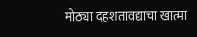मोठ्या दहशतावद्याचा खात्मा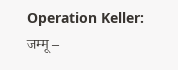Operation Keller:   जम्मू –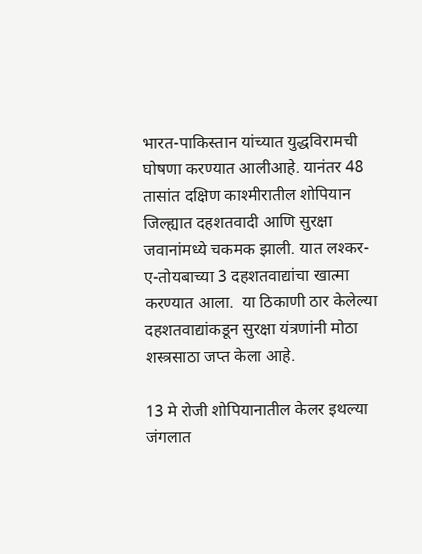भारत-पाकिस्तान यांच्यात युद्धविरामची घोषणा करण्यात आलीआहे. यानंतर 48 तासांत दक्षिण काश्मीरातील शोपियान जिल्ह्यात दहशतवादी आणि सुरक्षा जवानांमध्ये चकमक झाली. यात लश्कर-ए-तोयबाच्या 3 दहशतवाद्यांचा खात्मा करण्यात आला.  या ठिकाणी ठार केलेल्या दहशतवाद्यांकडून सुरक्षा यंत्रणांनी मोठा शस्त्रसाठा जप्त केला आहे.

13 मे रोजी शोपियानातील केलर इथल्या जंगलात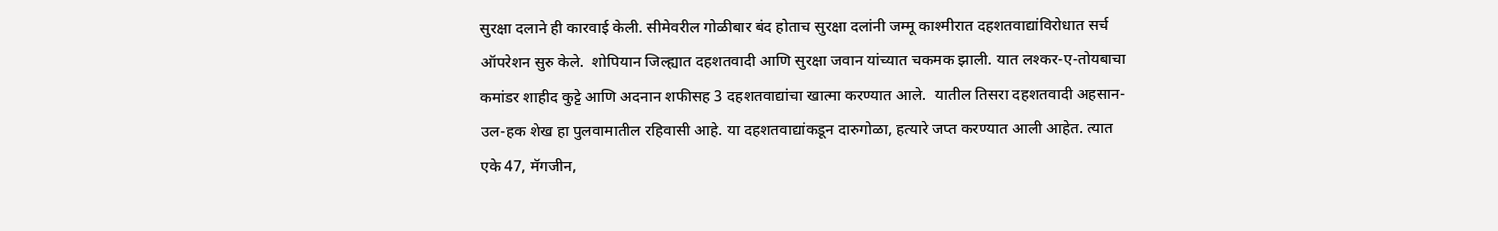सुरक्षा दलाने ही कारवाई केली. सीमेवरील गोळीबार बंद होताच सुरक्षा दलांनी जम्मू काश्मीरात दहशतवाद्यांविरोधात सर्च ऑपरेशन सुरु केले.  शोपियान जिल्ह्यात दहशतवादी आणि सुरक्षा जवान यांच्यात चकमक झाली. यात लश्कर-ए-तोयबाचा कमांडर शाहीद कुट्टे आणि अदनान शफीसह 3 दहशतवाद्यांचा खात्मा करण्यात आले.  यातील तिसरा दहशतवादी अहसान-उल-हक शेख हा पुलवामातील रहिवासी आहे. या दहशतवाद्यांकडून दारुगोळा, हत्यारे जप्त करण्यात आली आहेत. त्यात एके 47, मॅगजीन,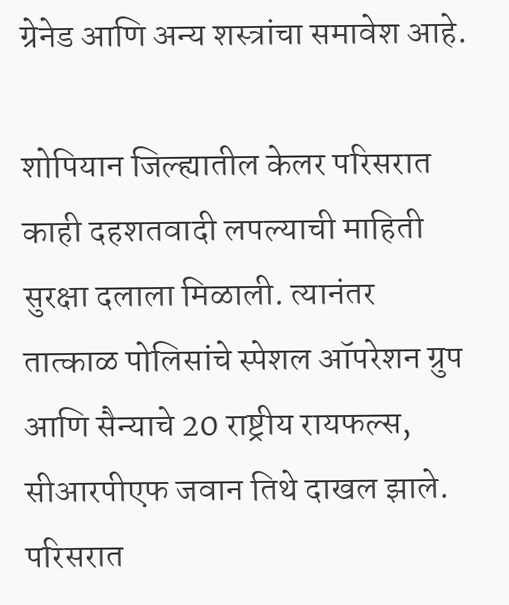ग्रेनेड आणि अन्य शस्त्रांचा समावेश आहे.

शोपियान जिल्ह्यातील केलर परिसरात काही दहशतवादी लपल्याची माहिती सुरक्षा दलाला मिळाली. त्यानंतर तात्काळ पोलिसांचे स्पेशल ऑपरेशन ग्रुप आणि सैन्याचे 20 राष्ट्रीय रायफल्स, सीआरपीएफ जवान तिथे दाखल झाले. परिसरात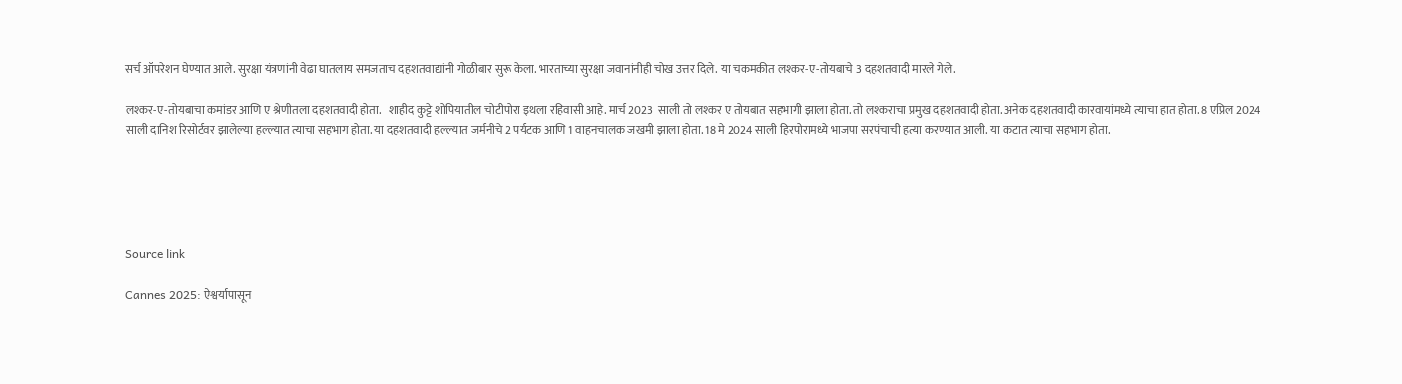सर्च ऑपरेशन घेण्यात आले. सुरक्षा यंत्रणांनी वेढा घातलाय समजताच दहशतवाद्यांनी गोळीबार सुरू केला. भारताच्या सुरक्षा जवानांनीही चोख उत्तर दिले. या चकमकीत लश्कर-ए-तोयबाचे 3 दहशतवादी मारले गेले.

लश्कर-ए-तोयबाचा कमांडर आणि ए श्रेणीतला दहशतवादी होता.   शाहीद कुट्टे शोपियातील चोटीपोरा इथला रहिवासी आहे. मार्च 2023  साली तो लश्कर ए तोयबात सहभागी झाला होता. तो लश्कराचा प्रमुख दहशतवादी होता. अनेक दहशतवादी कारवायांमध्ये त्याचा हात होता. 8 एप्रिल 2024 साली दानिश रिसोर्टवर झालेल्या हल्ल्यात त्याचा सहभाग होता. या दहशतवादी हल्ल्यात जर्मनीचे 2 पर्यटक आणि 1 वाहनचालक जखमी झाला होता. 18 मे 2024 साली हिरपोरामध्ये भाजपा सरपंचाची हत्या करण्यात आली. या कटात त्याचा सहभाग होता.





Source link

Cannes 2025: ऐश्वर्यापासून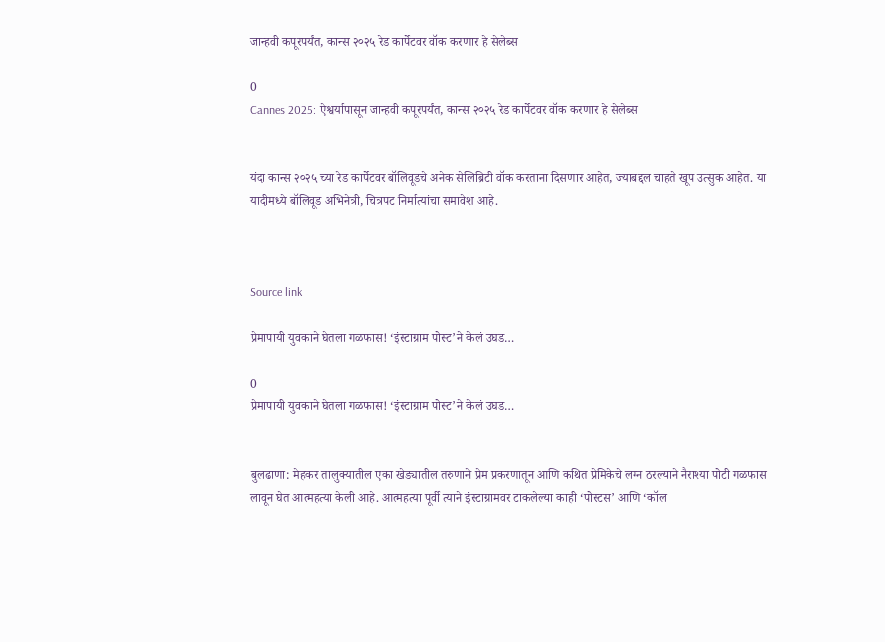जान्हवी कपूरपर्यंत, कान्स २०२५ रेड कार्पेटवर वॉक करणार हे सेलेब्स

0
Cannes 2025: ऐश्वर्यापासून जान्हवी कपूरपर्यंत, कान्स २०२५ रेड कार्पेटवर वॉक करणार हे सेलेब्स


यंदा कान्स २०२५ च्या रेड कार्पेटवर बॉलिवूडचे अनेक सेलिब्रिटी वॉक करताना दिसणार आहेत, ज्याबद्दल चाहते खूप उत्सुक आहेत. या यादीमध्ये बॉलिवूड अभिनेत्री, चित्रपट निर्मात्यांचा समावेश आहे.



Source link

प्रेमापायी युवकाने घेतला गळफास! ‘इंस्टाग्राम पोस्ट’ने केलं उघड…

0
प्रेमापायी युवकाने घेतला गळफास! ‘इंस्टाग्राम पोस्ट’ने केलं उघड…


बुलढाणा: मेहकर तालुक्यातील एका खेड्यातील तरुणाने प्रेम प्रकरणातून आणि कथित प्रेमिकेचे लग्न ठरल्याने नैराश्या पोटी गळफास लावून घेत आत्महत्या केली आहे. आत्महत्या पूर्वी त्याने इंस्टाग्रामवर टाकलेल्या काही ‘पोस्टस’ आणि ‘कॉल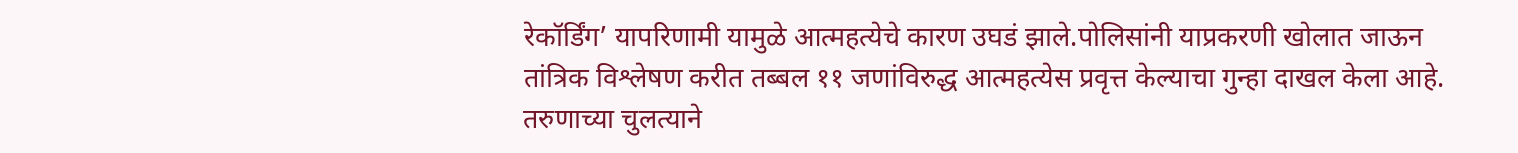रेकॉर्डिंग’ यापरिणामी यामुळे आत्महत्येचे कारण उघडं झाले.पोलिसांनी याप्रकरणी खोलात जाऊन तांत्रिक विश्लेषण करीत तब्बल ११ जणांविरुद्ध आत्महत्येस प्रवृत्त केल्याचा गुन्हा दाखल केला आहे. तरुणाच्या चुलत्याने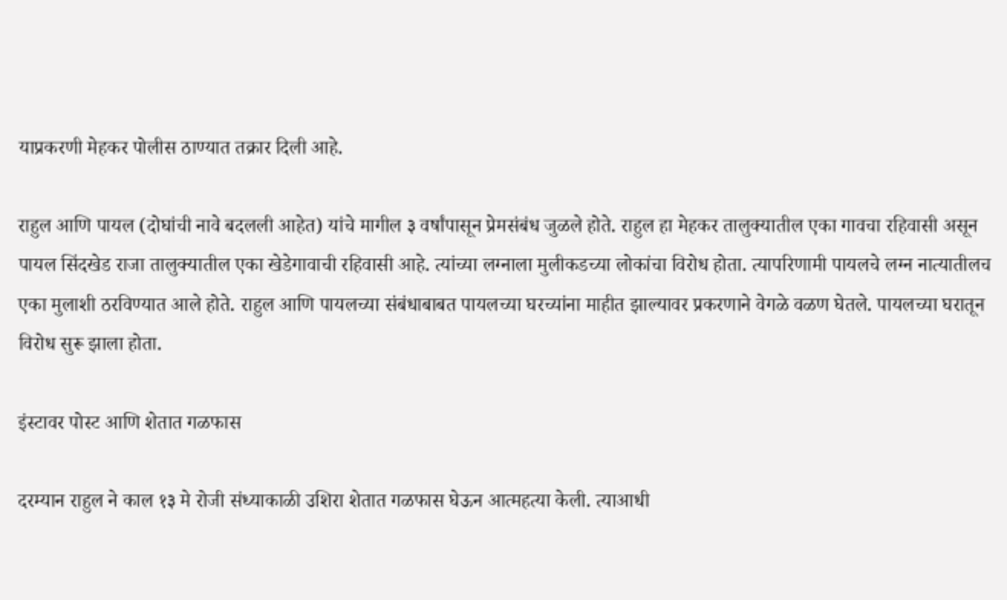याप्रकरणी मेहकर पोलीस ठाण्यात तक्रार दिली आहे.

राहुल आणि पायल (दोघांची नावे बदलली आहेत) यांचे मागील ३ वर्षांपासून प्रेमसंबंध जुळले होते. राहुल हा मेहकर तालुक्यातील एका गावचा रहिवासी असून पायल सिंदखेड राजा तालुक्यातील एका खेडेगावाची रहिवासी आहे. त्यांच्या लग्नाला मुलीकडच्या लोकांचा विरोध होता. त्यापरिणामी पायलचे लग्न नात्यातीलच एका मुलाशी ठरविण्यात आले होते. राहुल आणि पायलच्या संबंधाबाबत पायलच्या घरच्यांना माहीत झाल्यावर प्रकरणाने वेगळे वळण घेतले. पायलच्या घरातून विरोध सुरू झाला होता.

इंस्टावर पोस्ट आणि शेतात गळफास

दरम्यान राहुल ने काल १३ मे रोजी संध्याकाळी उशिरा शेतात गळफास घेऊन आत्महत्या केली. त्याआधी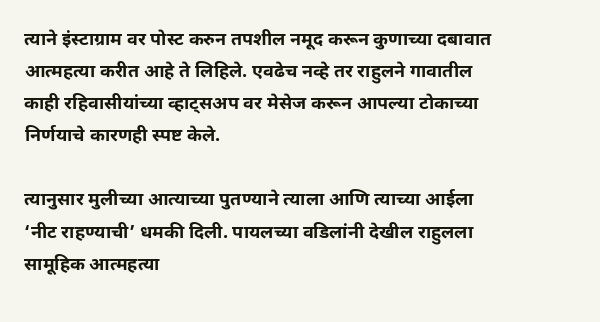त्याने इंस्टाग्राम वर पोस्ट करुन तपशील नमूद करून कुणाच्या दबावात आत्महत्या करीत आहे ते लिहिले. एवढेच नव्हे तर राहुलने गावातील काही रहिवासीयांच्या व्हाट्सअप वर मेसेज करून आपल्या टोकाच्या निर्णयाचे कारणही स्पष्ट केले.

त्यानुसार मुलीच्या आत्याच्या पुतण्याने त्याला आणि त्याच्या आईला ‘नीट राहण्याची’ धमकी दिली. पायलच्या वडिलांनी देखील राहुलला सामूहिक आत्महत्या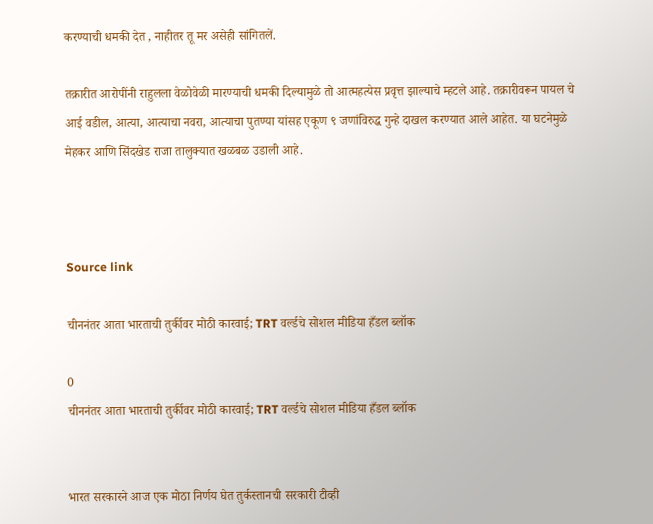करण्याची धमकी देत , नाहीतर तू मर असेही सांगितलें.

तक्रारीत आरोपींनी राहुलला वेळोवेळी मारण्याची धमकी दिल्यामुळे तो आत्महत्येस प्रवृत्त झाल्याचे म्हटले आहे. तक्रारीवरून पायल चे आई वडील, आत्या, आत्याचा नवरा, आत्याचा पुतण्या यांसह एकूण ९ जणांविरुद्ध गुन्हे दाखल करण्यात आले आहेत. या घटनेमुळे मेहकर आणि सिंदखेड राजा तालुक्यात खळबळ उडाली आहे.



Source link

चीननंतर आता भारताची तुर्कीवर मोठी कारवाई; TRT वर्ल्डचे सोशल मीडिया हँडल ब्लॉक

0
चीननंतर आता भारताची तुर्कीवर मोठी कारवाई; TRT वर्ल्डचे सोशल मीडिया हँडल ब्लॉक


भारत सरकारने आज एक मोठा निर्णय घेत तुर्कस्तानची सरकारी टीव्ही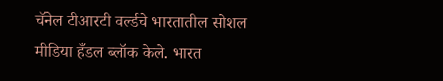चॅनेल टीआरटी वर्ल्डचे भारतातील सोशल मीडिया हँडल ब्लॉक केले. भारत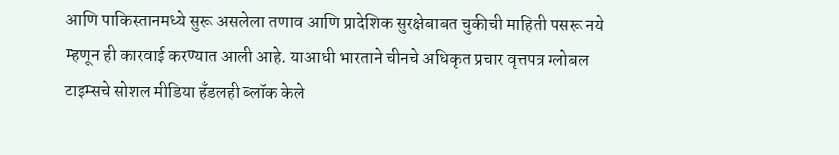आणि पाकिस्तानमध्ये सुरू असलेला तणाव आणि प्रादेशिक सुरक्षेबाबत चुकीची माहिती पसरू नये म्हणून ही कारवाई करण्यात आली आहे. याआधी भारताने चीनचे अधिकृत प्रचार वृत्तपत्र ग्लोबल टाइम्सचे सोशल मीडिया हँडलही ब्लॉक केले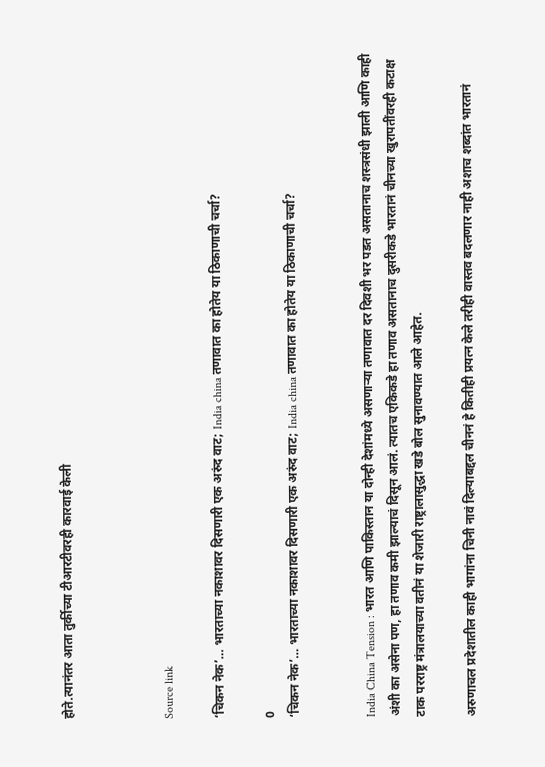होते.त्यानंतर आता तुर्कीच्या टीआरटीवरही कारवाई केली



Source link

‘चिकन नेक’… भारताच्या नकाशावर दिसणारी एक अरुंद वाट; India china तणावात का होतेय या ठिकाणाची चर्चा?

0
‘चिकन नेक’… भारताच्या नकाशावर दिसणारी एक अरुंद वाट; India china तणावात का होतेय या ठिकाणाची चर्चा?


India China Tension : भारत आणि पाकिस्तान या दोन्ही देशांमध्ये असणाऱ्या तणावात दर दिवशी भर पडत असतानाच शस्त्रसंधी झाली आणि काही अंशी का असेना पण, हा तणाव कमी झाल्याचं दिसून आलं. त्यातच एकिकडे हा तणाव असतानाच दुसरीकडे भारतानं चीनच्या खुरापतींवरही कटाक्ष टाक परराष्ट्र मंत्रालयाच्या वतीनं या शेजारी राष्ट्रालासुद्धा खडे बोल सुनावण्यात आले आहेत.

अरुणाचल प्रदेशातील काही भागांना चिनी नावं दिल्याबद्दल चीननं हे कितीही प्रयत्न केले तरीही वास्तव बदलणार नाही अशाच शब्दांत भारतानं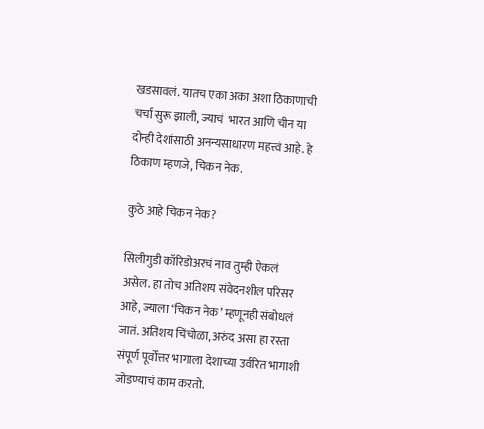खडसावलं. यातच एका अका अशा ठिकाणाची चर्चा सुरू झाली, ज्याचं  भारत आणि चीन या दोन्ही देशांसाठी अनन्यसाधारण महत्त्वं आहे. हे ठिकाण म्हणजे, चिकन नेक.

कुठे आहे चिकन नेक?

सिलीगुडी कॉरिडोअरचं नाव तुम्ही ऐकलं असेल. हा तोच अतिशय संवेदनशील परिसर आहे, ज्याला ‘चिकन नेक’ म्हणूनही संबोधलं जातं. अतिशय चिंचोळा, अरुंद असा हा रस्ता संपूर्ण पूर्वोत्तर भागाला देशाच्या उर्वरित भागाशी जोडण्याचं काम करतो.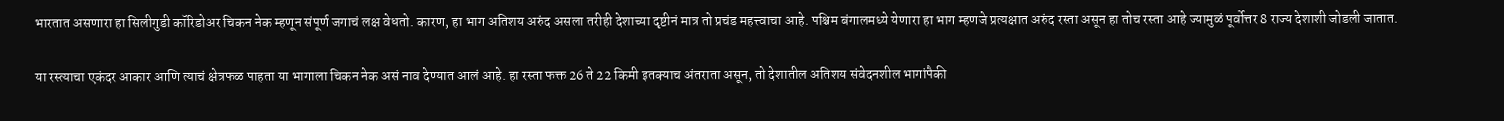भारतात असणारा हा सिलीगुडी कॉरिडोअर चिकन नेक म्हणून संपूर्ण जगाचं लक्ष वेधतो. कारण, हा भाग अतिशय अरुंद असला तरीही देशाच्या दृष्टीनं मात्र तो प्रचंड महत्त्वाचा आहे. पश्चिम बंगालमध्ये येणारा हा भाग म्हणजे प्रत्यक्षात अरुंद रस्ता असून हा तोच रस्ता आहे ज्यामुळं पूर्वोत्तर 8 राज्य देशाशी जोडली जातात.

या रस्त्याचा एकंदर आकार आणि त्याचं क्षेत्रफळ पाहता या भागाला चिकन नेक असं नाव देण्यात आलं आहे. हा रस्ता फक्त 26 ते 22 किमी इतक्याच अंतराता असून, तो देशातील अतिशय संवेदनशील भागांपैकी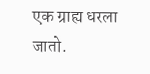एक ग्राह्य धरला जातो.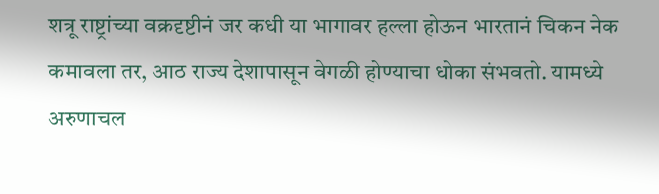शत्रू राष्ट्रांच्या वक्रदृष्टीनं जर कधी या भागावर हल्ला होऊन भारतानं चिकन नेक कमावला तर, आठ राज्य देशापासून वेगळी होण्याचा धोका संभवतो. यामध्ये अरुणाचल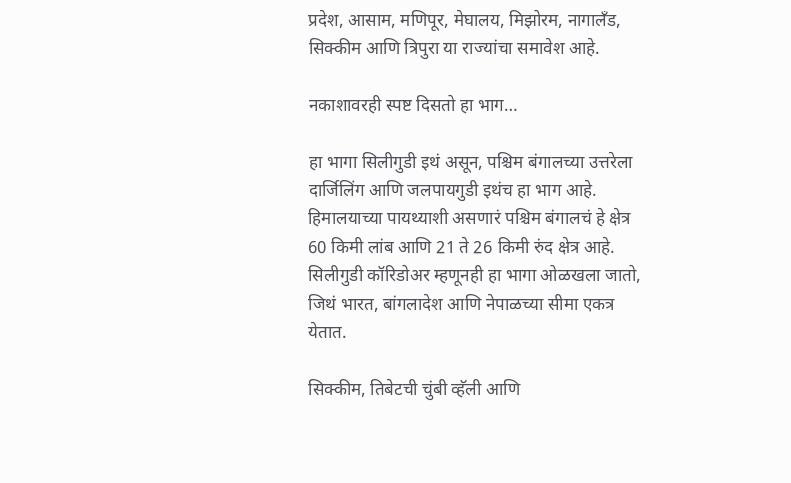प्रदेश, आसाम, मणिपूर, मेघालय, मिझोरम, नागालँड, सिक्कीम आणि त्रिपुरा या राज्यांचा समावेश आहे.

नकाशावरही स्पष्ट दिसतो हा भाग…

हा भागा सिलीगुडी इथं असून, पश्चिम बंगालच्या उत्तरेला दार्जिलिंग आणि जलपायगुडी इथंच हा भाग आहे. हिमालयाच्या पायथ्याशी असणारं पश्चिम बंगालचं हे क्षेत्र 60 किमी लांब आणि 21 ते 26 किमी रुंद क्षेत्र आहे. सिलीगुडी कॉरिडोअर म्हणूनही हा भागा ओळखला जातो, जिथं भारत, बांगलादेश आणि नेपाळच्या सीमा एकत्र येतात.

सिक्कीम, तिबेटची चुंबी व्हॅली आणि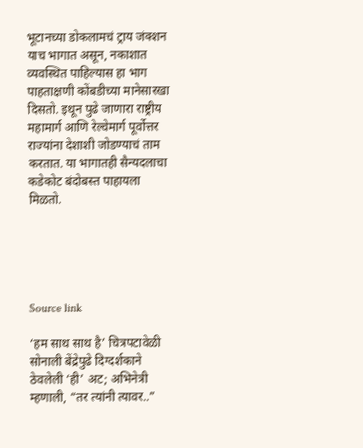भूटानच्या डोकलामचं ट्राय जंक्शन याच भागात असून, नकाशात व्यवस्थित पाहिल्यास हा भाग पाहताक्षणी कोंबडीच्या मानेसारखा दिसतो. इथून पुढे जाणारा राष्ट्रीय महामार्ग आणि रेल्वेमार्ग पूर्वोत्तर राज्यांना देशाशी जोडण्याचं ताम करतात. या भागातही सैन्यदलाचा कडेकोट बंदोबस्त पाहायला मिळतो.





Source link

‘हम साथ साथ है’ चित्रपटावेळी सोनाली बेंद्रेपुढे दिग्दर्शकाने ठेवलेली ‘ही’ अट; अभिनेत्री म्हणाली, “तर त्यांनी त्यावर..”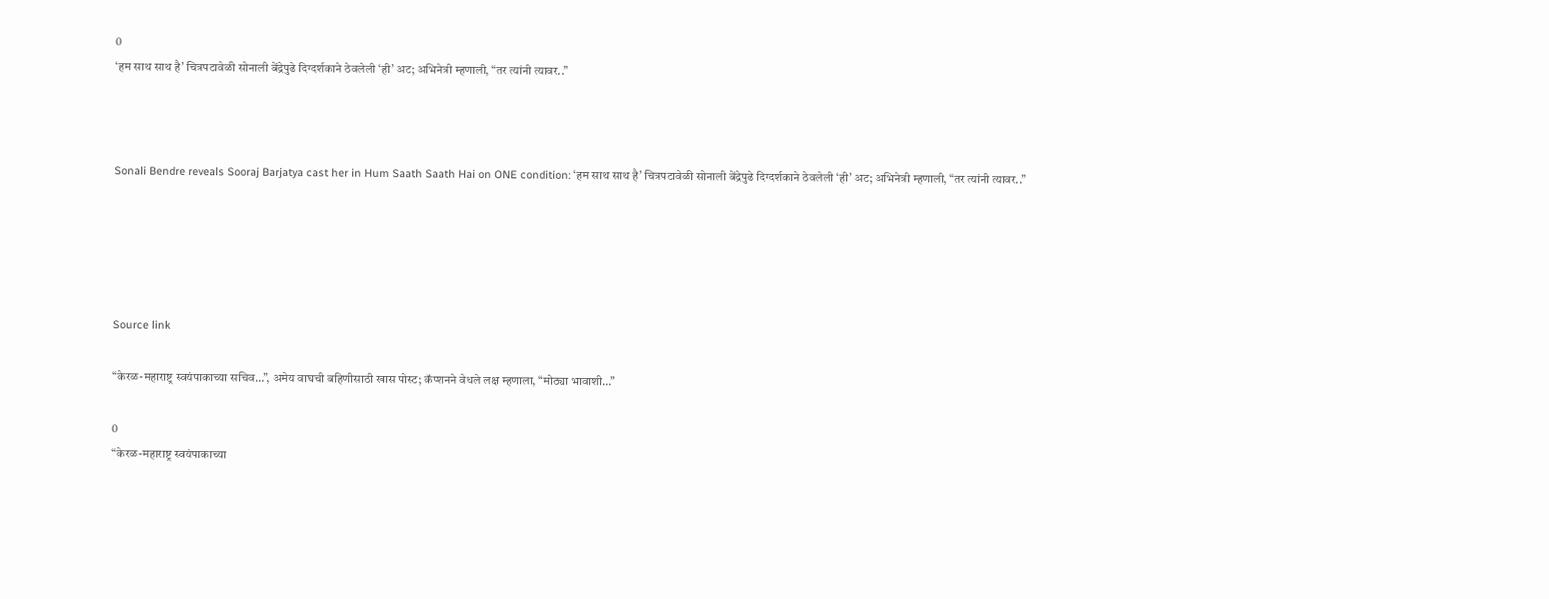0
‘हम साथ साथ है’ चित्रपटावेळी सोनाली बेंद्रेपुढे दिग्दर्शकाने ठेवलेली ‘ही’ अट; अभिनेत्री म्हणाली, “तर त्यांनी त्यावर..”



Sonali Bendre reveals Sooraj Barjatya cast her in Hum Saath Saath Hai on ONE condition: ‘हम साथ साथ है’ चित्रपटावेळी सोनाली बेंद्रेपुढे दिग्दर्शकाने ठेवलेली ‘ही’ अट; अभिनेत्री म्हणाली, “तर त्यांनी त्यावर..”





Source link

“केरळ-महाराष्ट्र स्वयंपाकाच्या सचिव…”, अमेय वाघची बहिणीसाठी खास पोस्ट; कॅप्शनने वेधले लक्ष म्हणाला, “मोठ्या भावाशी…”

0
“केरळ-महाराष्ट्र स्वयंपाकाच्या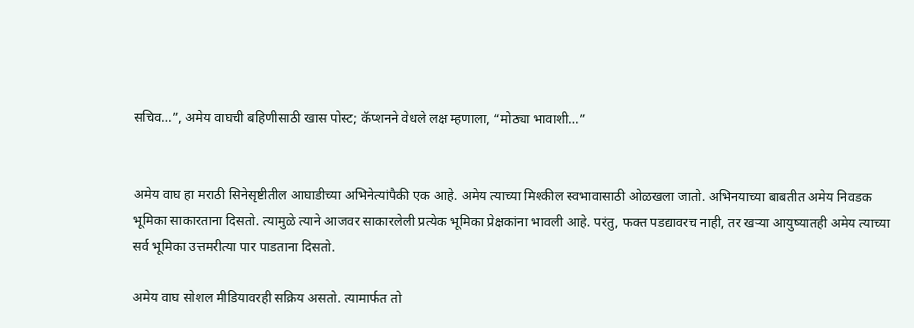सचिव…”, अमेय वाघची बहिणीसाठी खास पोस्ट; कॅप्शनने वेधले लक्ष म्हणाला, “मोठ्या भावाशी…”


अमेय वाघ हा मराठी सिनेसृष्टीतील आघाडीच्या अभिनेत्यांपैकी एक आहे. अमेय त्याच्या मिश्कील स्वभावासाठी ओळखला जातो. अभिनयाच्या बाबतीत अमेय निवडक भूमिका साकारताना दिसतो. त्यामुळे त्याने आजवर साकारलेली प्रत्येक भूमिका प्रेक्षकांना भावली आहे. परंतु, फक्त पडद्यावरच नाही, तर खऱ्या आयुष्यातही अमेय त्याच्या सर्व भूमिका उत्तमरीत्या पार पाडताना दिसतो.

अमेय वाघ सोशल मीडियावरही सक्रिय असतो. त्यामार्फत तो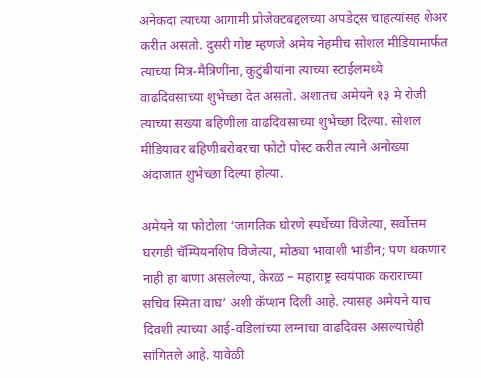अनेकदा त्याच्या आगामी प्रोजेक्टबद्दलच्या अपडेट्स चाहत्यांसह शेअर करीत असतो. दुसरी गोष्ट म्हणजे अमेय नेहमीच सोशल मीडियामार्फत त्याच्या मित्र-मैत्रिणींना, कुटुंबीयांना त्याच्या स्टाईलमध्ये वाढदिवसाच्या शुभेच्छा देत असतो. अशातच अमेयने १३ मे रोजी त्याच्या सख्या बहिणीला वाढदिवसाच्या शुभेच्छा दिल्या. सोशल मीडियावर बहिणीबरोबरचा फोटो पोस्ट करीत त्याने अनोख्या अंदाजात शुभेच्छा दिल्या होत्या.

अमेयने या फोटोला ‘जागतिक घोरणे स्पर्धेच्या विजेत्या, सर्वोत्तम घरगडी चॅम्पियनशिप विजेत्या, मोठ्या भावाशी भांडीन; पण थकणार नाही हा बाणा असलेल्या, केरळ – महाराष्ट्र स्वयंपाक कराराच्या सचिव स्मिता वाघ’ अशी कॅप्शन दिली आहे. त्यासह अमेयने याच दिवशी त्याच्या आई-वडिलांच्या लग्नाचा वाढदिवस असल्याचेही सांगितले आहे. यावेळी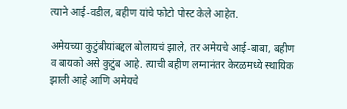त्याने आई-वडील, बहीण यांचे फोटो पोस्ट केले आहेत.

अमेयच्या कुटुंबीयांबद्दल बोलायचं झाले, तर अमेयचे आई-बाबा, बहीण व बायको असे कुटुंब आहे. त्याची बहीण लग्नानंतर केरळमध्ये स्थायिक झाली आहे आणि अमेयचे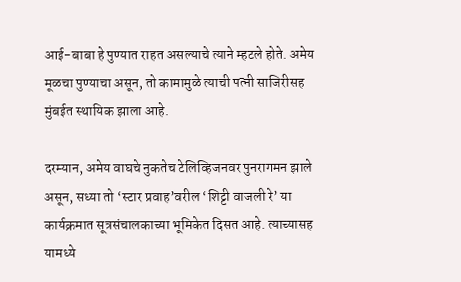आई-बाबा हे पुण्यात राहत असल्याचे त्याने म्हटले होते. अमेय मूळचा पुण्याचा असून, तो कामामुळे त्याची पत्नी साजिरीसह मुंबईत स्थायिक झाला आहे.

दरम्यान, अमेय वाघचे नुकतेच टेलिव्हिजनवर पुनरागमन झाले असून, सध्या तो ‘स्टार प्रवाह’वरील ‘शिट्टी वाजली रे’ या कार्यक्रमात सूत्रसंचालकाच्या भूमिकेत दिसत आहे. त्याच्यासह यामध्ये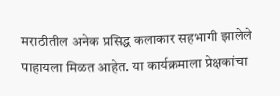मराठीतील अनेक प्रसिद्ध कलाकार सहभागी झालेले पाहायला मिळत आहेत. या कार्यक्रमाला प्रेक्षकांचा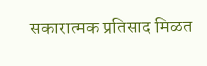सकारात्मक प्रतिसाद मिळत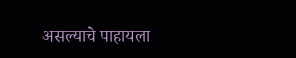असल्याचे पाहायला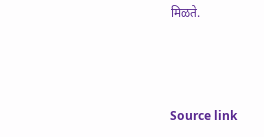मिळते.



Source link